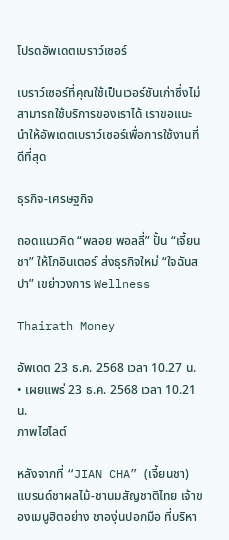โปรดอัพเดตเบราว์เซอร์

เบราว์เซอร์ที่คุณใช้เป็นเวอร์ชันเก่าซึ่งไม่สามารถใช้บริการของเราได้ เราขอแนะนำให้อัพเดตเบราว์เซอร์เพื่อการใช้งานที่ดีที่สุด

ธุรกิจ-เศรษฐกิจ

ถอดแนวคิด “พลอย พอลลี่” ปั้น “เจี้ยนชา” ให้โกอินเตอร์ ส่งธุรกิจใหม่ “ใจฉันสปา” เขย่าวงการ Wellness

Thairath Money

อัพเดต 23 ธ.ค. 2568 เวลา 10.27 น. • เผยแพร่ 23 ธ.ค. 2568 เวลา 10.21 น.
ภาพไฮไลต์

หลังจากที่ “JIAN CHA” (เจี้ยนชา) แบรนด์ชาผลไม้-ชานมสัญชาติไทย เจ้าของเมนูฮิตอย่าง ชาองุ่นปอกมือ ที่บริหา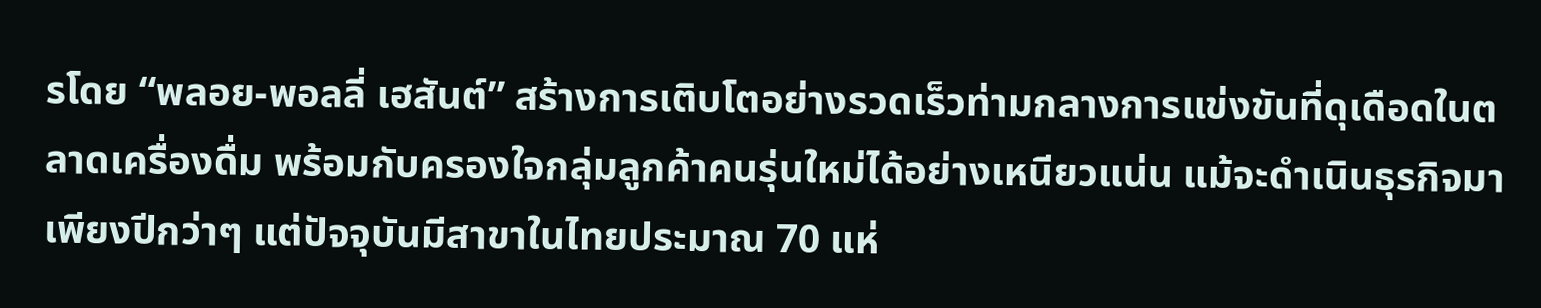รโดย “พลอย-พอลลี่ เฮสันต์” สร้างการเติบโตอย่างรวดเร็วท่ามกลางการแข่งขันที่ดุเดือดในตลาดเครื่องดื่ม พร้อมกับครองใจกลุ่มลูกค้าคนรุ่นใหม่ได้อย่างเหนียวแน่น แม้จะดำเนินธุรกิจมาเพียงปีกว่าๆ แต่ปัจจุบันมีสาขาในไทยประมาณ 70 แห่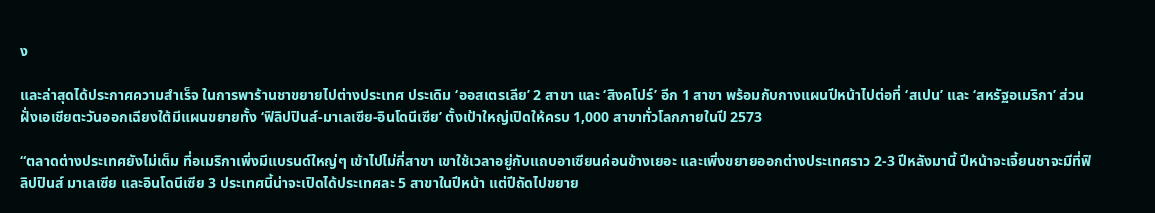ง

และล่าสุดได้ประกาศความสำเร็จ ในการพาร้านชาขยายไปต่างประเทศ ประเดิม ‘ออสเตรเลีย’ 2 สาขา และ ‘สิงคโปร์’ อีก 1 สาขา พร้อมกับกางแผนปีหน้าไปต่อที่ ‘สเปน’ และ ‘สหรัฐอเมริกา’ ส่วนฝั่งเอเชียตะวันออกเฉียงใต้มีแผนขยายทั้ง ‘ฟิลิปปินส์-มาเลเซีย-อินโดนีเซีย’ ตั้งเป้าใหญ่เปิดให้ครบ 1,000 สาขาทั่วโลกภายในปี 2573

“ตลาดต่างประเทศยังไม่เต็ม ที่อเมริกาเพิ่งมีแบรนด์ใหญ่ๆ เข้าไปไม่กี่สาขา เขาใช้เวลาอยู่กับแถบอาเซียนค่อนข้างเยอะ และเพิ่งขยายออกต่างประเทศราว 2-3 ปีหลังมานี้ ปีหน้าจะเจี้ยนชาจะมีที่ฟิลิปปินส์ มาเลเซีย และอินโดนีเซีย 3 ประเทศนี้น่าจะเปิดได้ประเทศละ 5 สาขาในปีหน้า แต่ปีถัดไปขยาย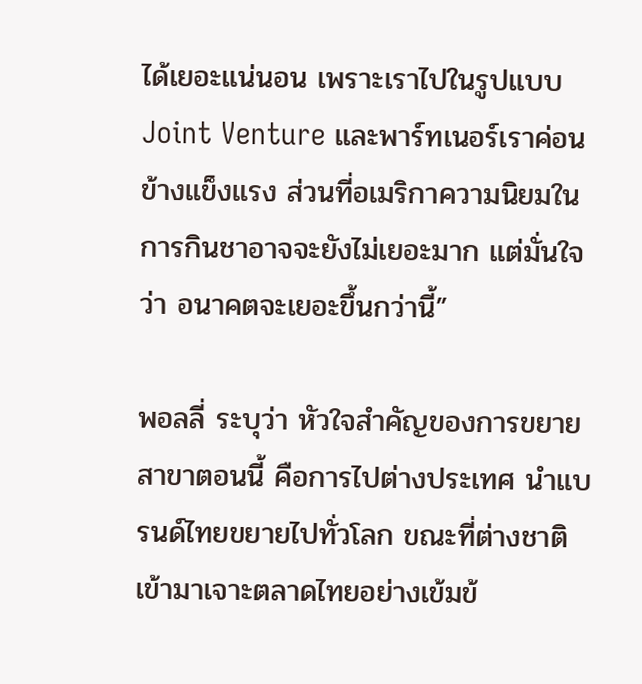ได้เยอะแน่นอน เพราะเราไปในรูปแบบ Joint Venture และพาร์ทเนอร์เราค่อนข้างแข็งแรง ส่วนที่อเมริกาความนิยมในการกินชาอาจจะยังไม่เยอะมาก แต่มั่นใจว่า อนาคตจะเยอะขึ้นกว่านี้”

พอลลี่ ระบุว่า หัวใจสำคัญของการขยายสาขาตอนนี้ คือการไปต่างประเทศ นำแบรนด์ไทยขยายไปทั่วโลก ขณะที่ต่างชาติเข้ามาเจาะตลาดไทยอย่างเข้มข้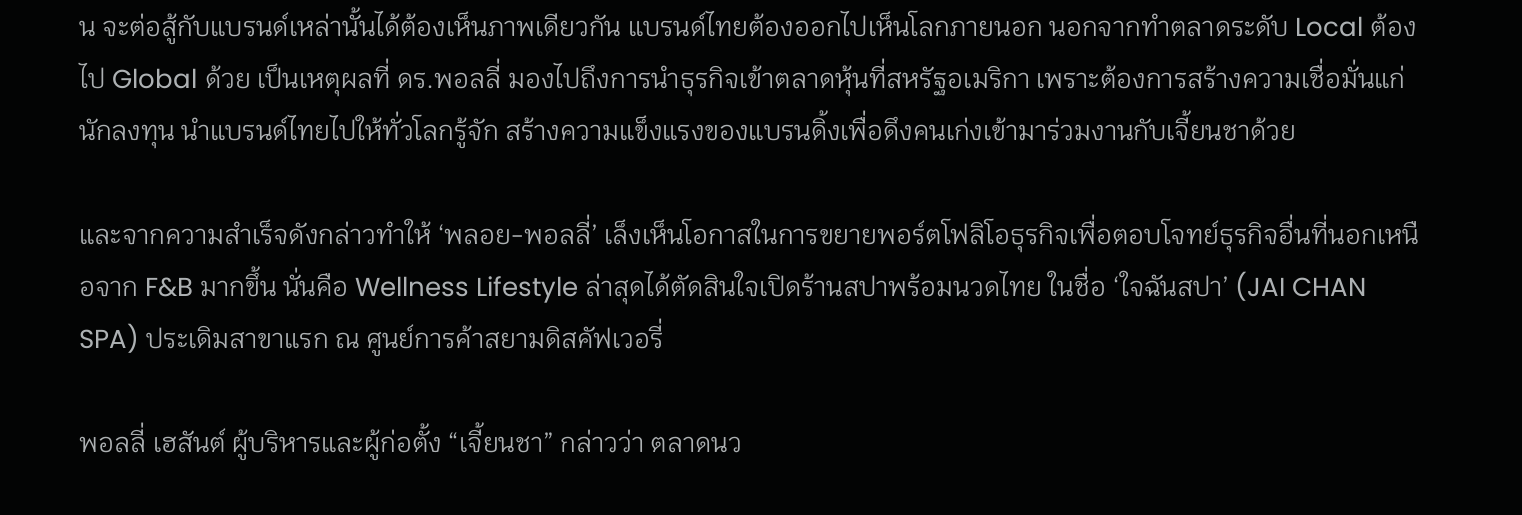น จะต่อสู้กับแบรนด์เหล่านั้นได้ต้องเห็นภาพเดียวกัน แบรนด์ไทยต้องออกไปเห็นโลกภายนอก นอกจากทำตลาดระดับ Local ต้องไป Global ด้วย เป็นเหตุผลที่ ดร.พอลลี่ มองไปถึงการนำธุรกิจเข้าตลาดหุ้นที่สหรัฐอเมริกา เพราะต้องการสร้างความเชื่อมั่นแก่นักลงทุน นำแบรนด์ไทยไปให้ทั่วโลกรู้จัก สร้างความแข็งแรงของแบรนดิ้งเพื่อดึงคนเก่งเข้ามาร่วมงานกับเจี้ยนชาด้วย

และจากความสำเร็จดังกล่าวทำให้ ‘พลอย-พอลลี่’ เล็งเห็นโอกาสในการขยายพอร์ตโฟลิโอธุรกิจเพื่อตอบโจทย์ธุรกิจอื่นที่นอกเหนือจาก F&B มากขึ้น นั่นคือ Wellness Lifestyle ล่าสุดได้ตัดสินใจเปิดร้านสปาพร้อมนวดไทย ในชื่อ ‘ใจฉันสปา’ (JAI CHAN SPA) ประเดิมสาขาแรก ณ ศูนย์การค้าสยามดิสคัฟเวอรี่

พอลลี่ เฮสันต์ ผู้บริหารและผู้ก่อตั้ง “เจี้ยนชา” กล่าวว่า ตลาดนว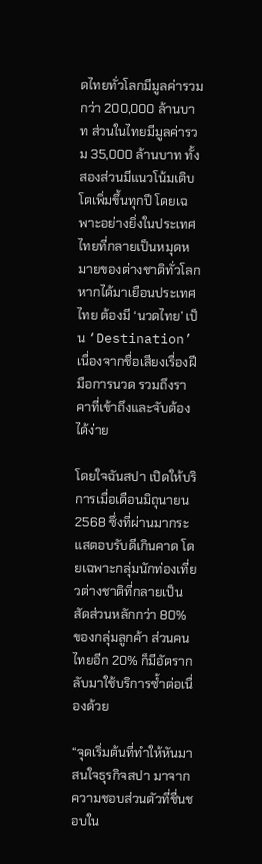ดไทยทั่วโลกมีมูลค่ารวมกว่า 200,000 ล้านบาท ส่วนในไทยมีมูลค่ารวม 35,000 ล้านบาท ทั้งสองส่วนมีแนวโน้มเติบโตเพิ่มขึ้นทุกปี โดยเฉพาะอย่างยิ่งในประเทศไทยที่กลายเป็นหมุดหมายของต่างชาติทั่วโลก หากได้มาเยือนประเทศไทย ต้องมี ‘นวดไทย’ เป็น ‘Destination’ เนื่องจากชื่อเสียงเรื่องฝีมือการนวด รวมถึงราคาที่เข้าถึงและจับต้องได้ง่าย

โดยใจฉันสปา เปิดให้บริการเมื่อเดือนมิถุนายน 2568 ซึ่งที่ผ่านมากระแสตอบรับดีเกินคาด โดยเฉพาะกลุ่มนักท่องเที่ยวต่างชาติที่กลายเป็นสัดส่วนหลักกว่า 80% ของกลุ่มลูกค้า ส่วนคนไทยอีก 20% ก็มีอัตรากลับมาใช้บริการซ้ำต่อเนื่องด้วย

“จุดเริ่มต้นที่ทำให้หันมาสนใจธุรกิจสปา มาจากความชอบส่วนตัวที่ชื่นชอบใน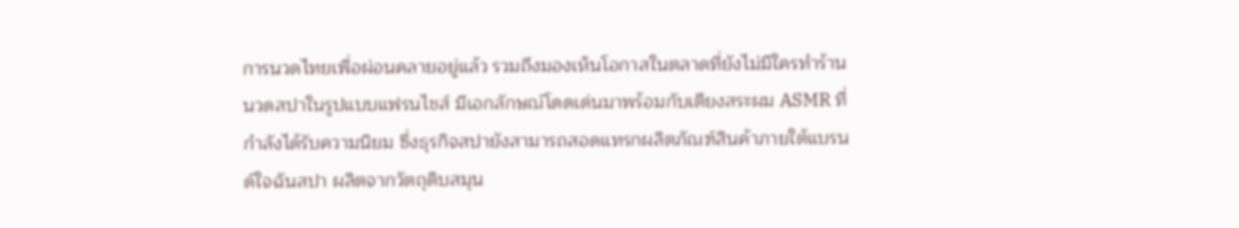การนวดไทยเพื่อผ่อนคลายอยู่แล้ว รวมถึงมองเห็นโอกาสในตลาดที่ยังไม่มีใครทำร้านนวดสปาในรูปแบบแฟรนไชส์ มีเอกลักษณ์โดดเด่นมาพร้อมกับเตียงสระผม ASMR ที่กำลังได้รับความนิยม ซึ่งธุรกิจสปายังสามารถสอดแทรกผลิตภัณฑ์สินค้าภายใต้แบรนด์ใจฉันสปา ผลิตจากวัตถุดิบสมุน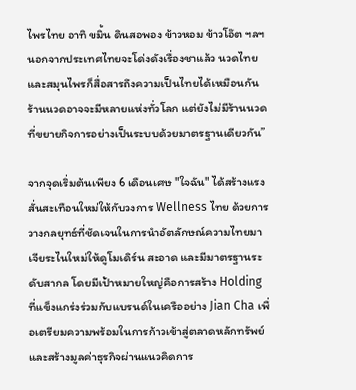ไพรไทย อาทิ ขมิ้น ดินสอพอง ข้าวหอม ข้าวโอ๊ต ฯลฯ นอกจากประเทศไทยจะโด่งดังเรื่องชาแล้ว นวดไทยและสมุนไพรก็สื่อสารถึงความเป็นไทยได้เหมือนกัน ร้านนวดอาจจะมีหลายแห่งทั่วโลก แต่ยังไม่มีร้านนวดที่ขยายกิจการอย่างเป็นระบบด้วยมาตรฐานเดียวกัน”

จากจุดเริ่มต้นเพียง 6 เดือนเศษ "ใจฉัน" ได้สร้างแรงสั่นสะเทือนใหม่ให้กับวงการ Wellness ไทย ด้วยการวางกลยุทธ์ที่ชัดเจนในการนำอัตลักษณ์ความไทยมาเจียระไนใหม่ให้ดูโมเดิร์น สะอาด และมีมาตรฐานระดับสากล โดยมีเป้าหมายใหญ่คือการสร้าง Holding ที่แข็งแกร่งร่วมกับแบรนด์ในเครืออย่าง Jian Cha เพื่อเตรียมความพร้อมในการก้าวเข้าสู่ตลาดหลักทรัพย์ และสร้างมูลค่าธุรกิจผ่านแนวคิดการ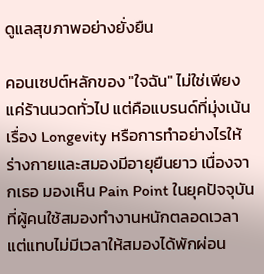ดูแลสุขภาพอย่างยั่งยืน

คอนเซปต์หลักของ "ใจฉัน" ไม่ใช่เพียงแค่ร้านนวดทั่วไป แต่คือแบรนด์ที่มุ่งเน้นเรื่อง Longevity หรือการทำอย่างไรให้ร่างกายและสมองมีอายุยืนยาว เนื่องจากเธอ มองเห็น Pain Point ในยุคปัจจุบันที่ผู้คนใช้สมองทำงานหนักตลอดเวลาแต่แทบไม่มีเวลาให้สมองได้พักผ่อน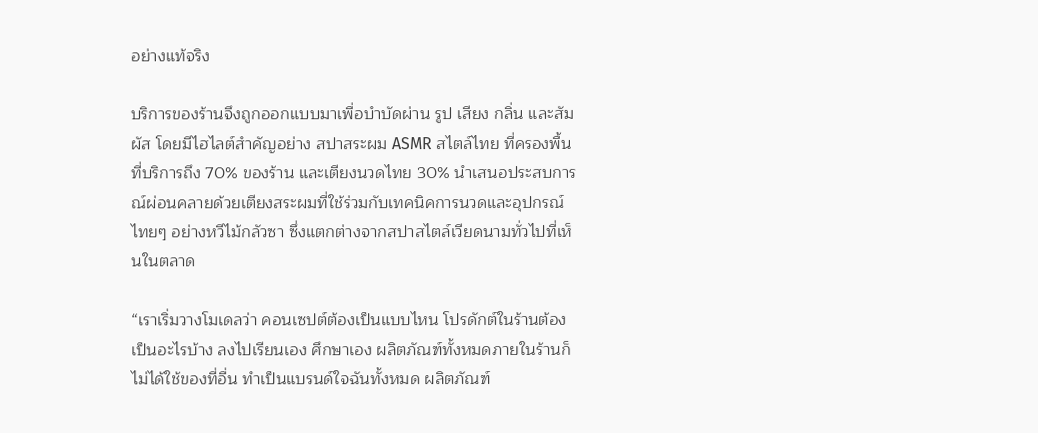อย่างแท้จริง

บริการของร้านจึงถูกออกแบบมาเพื่อบำบัดผ่าน รูป เสียง กลิ่น และสัมผัส โดยมีไฮไลต์สำคัญอย่าง สปาสระผม ASMR สไตล์ไทย ที่ครองพื้นที่บริการถึง 70% ของร้าน และเตียงนวดไทย 30% นำเสนอประสบการณ์ผ่อนคลายด้วยเตียงสระผมที่ใช้ร่วมกับเทคนิคการนวดและอุปกรณ์ไทยๆ อย่างหวีไม้กลัวซา ซึ่งแตกต่างจากสปาสไตล์เวียดนามทั่วไปที่เห็นในตลาด

“เราเริ่มวางโมเดลว่า คอนเซปต์ต้องเป็นแบบไหน โปรดักต์ในร้านต้องเป็นอะไรบ้าง ลงไปเรียนเอง ศึกษาเอง ผลิตภัณฑ์ทั้งหมดภายในร้านก็ไม่ได้ใช้ของที่อื่น ทำเป็นแบรนด์ใจฉันทั้งหมด ผลิตภัณฑ์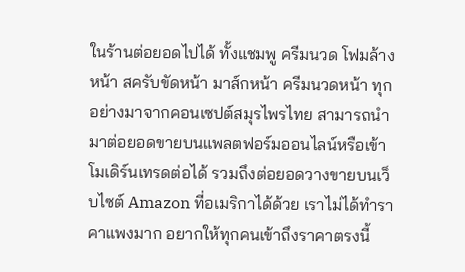ในร้านต่อยอดไปได้ ทั้งแชมพู ครีมนวด โฟมล้างหน้า สครับขัดหน้า มาส์กหน้า ครีมนวดหน้า ทุกอย่างมาจากคอนเซปต์สมุรไพรไทย สามารถนำมาต่อยอดขายบนแพลตฟอร์มออนไลน์หรือเข้าโมเดิร์นเทรดต่อได้ รวมถึงต่อยอดวางขายบนเว็บไซต์ Amazon ที่อเมริกาได้ด้วย เราไม่ได้ทำราคาแพงมาก อยากให้ทุกคนเข้าถึงราคาตรงนี้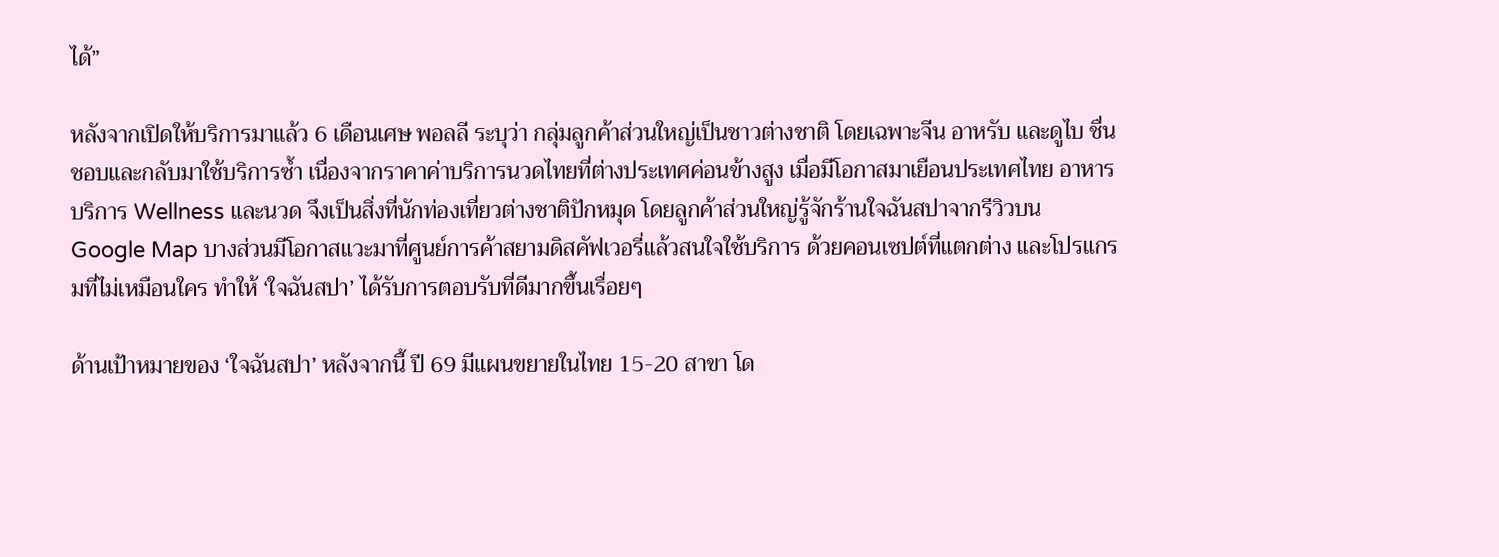ได้”

หลังจากเปิดให้บริการมาแล้ว 6 เดือนเศษ พอลลี ระบุว่า กลุ่มลูกค้าส่วนใหญ่เป็นชาวต่างชาติ โดยเฉพาะจีน อาหรับ และดูไบ ชื่นชอบและกลับมาใช้บริการซ้ำ เนื่องจากราคาค่าบริการนวดไทยที่ต่างประเทศค่อนข้างสูง เมื่อมีโอกาสมาเยือนประเทศไทย อาหาร บริการ Wellness และนวด จึงเป็นสิ่งที่นักท่องเที่ยวต่างชาติปักหมุด โดยลูกค้าส่วนใหญ่รู้จักร้านใจฉันสปาจากรีวิวบน Google Map บางส่วนมีโอกาสแวะมาที่ศูนย์การค้าสยามดิสคัฟเวอรี่แล้วสนใจใช้บริการ ด้วยคอนเซปต์ที่แตกต่าง และโปรแกรมที่ไม่เหมือนใคร ทำให้ ‘ใจฉันสปา’ ได้รับการตอบรับที่ดีมากขึ้นเรื่อยๆ

ด้านเป้าหมายของ ‘ใจฉันสปา’ หลังจากนี้ ปี 69 มีแผนขยายในไทย 15-20 สาขา โด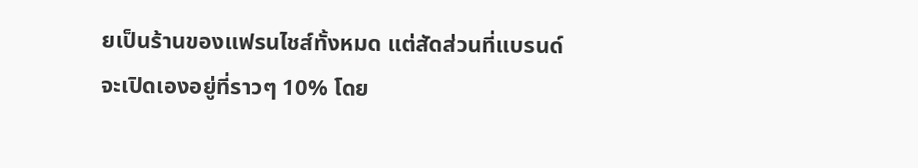ยเป็นร้านของแฟรนไชส์ทั้งหมด แต่สัดส่วนที่แบรนด์จะเปิดเองอยู่ที่ราวๆ 10% โดย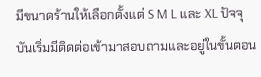มีขนาดร้านให้เลือกตั้งแต่ S M L และ XL ปัจจุบันเริ่มมีติดต่อเข้ามาสอบถามและอยู่ในขั้นตอน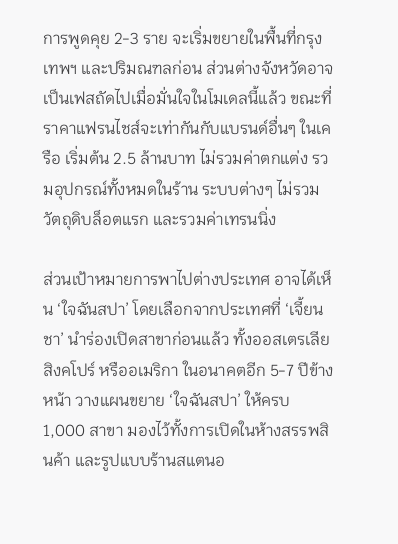การพูดคุย 2-3 ราย จะเริ่มขยายในพื้นที่กรุงเทพฯ และปริมณฑลก่อน ส่วนต่างจังหวัดอาจเป็นเฟสถัดไปเมื่อมั่นใจในโมเดลนี้แล้ว ขณะที่ราคาแฟรนไชส์จะเท่ากันกับแบรนด์อื่นๆ ในเครือ เริ่มต้น 2.5 ล้านบาท ไม่รวมค่าตกแต่ง รวมอุปกรณ์ทั้งหมดในร้าน ระบบต่างๆ ไม่รวมวัตถุดิบล็อตแรก และรวมค่าเทรนนิ่ง

ส่วนเป้าหมายการพาไปต่างประเทศ อาจได้เห็น ‘ใจฉันสปา’ โดยเลือกจากประเทศที่ ‘เจี้ยนชา’ นำร่องเปิดสาขาก่อนแล้ว ทั้งออสเตรเลีย สิงคโปร์ หรืออเมริกา ในอนาคตอีก 5-7 ปีข้างหน้า วางแผนขยาย ‘ใจฉันสปา’ ให้ครบ 1,000 สาขา มองไว้ทั้งการเปิดในห้างสรรพสินค้า และรูปแบบร้านสแตนอ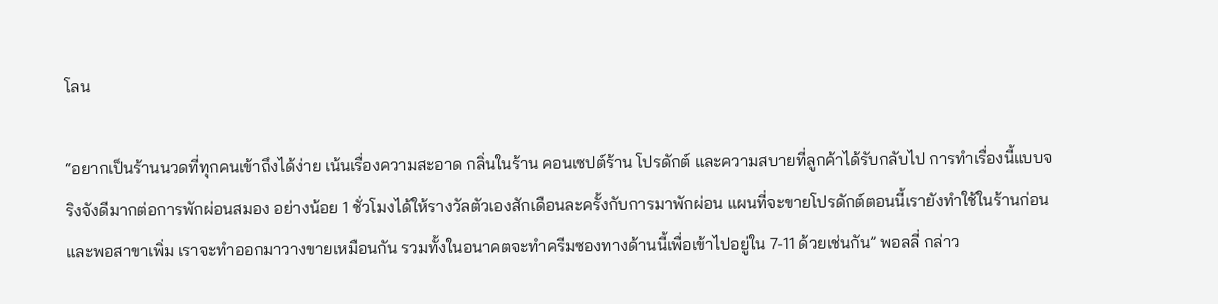โลน

“อยากเป็นร้านนวดที่ทุกคนเข้าถึงได้ง่าย เน้นเรื่องความสะอาด กลิ่นในร้าน คอนเซปต์ร้าน โปรดักต์ และความสบายที่ลูกค้าได้รับกลับไป การทำเรื่องนี้แบบจริงจังดีมากต่อการพักผ่อนสมอง อย่างน้อย 1 ชั่วโมงได้ให้รางวัลตัวเองสักเดือนละครั้งกับการมาพักผ่อน แผนที่จะขายโปรดักต์ตอนนี้เรายังทำใช้ในร้านก่อน และพอสาขาเพิ่ม เราจะทำออกมาวางขายเหมือนกัน รวมทั้งในอนาคตจะทำครีมซองทางด้านนี้เพื่อเข้าไปอยู่ใน 7-11 ด้วยเช่นกัน” พอลลี่ กล่าว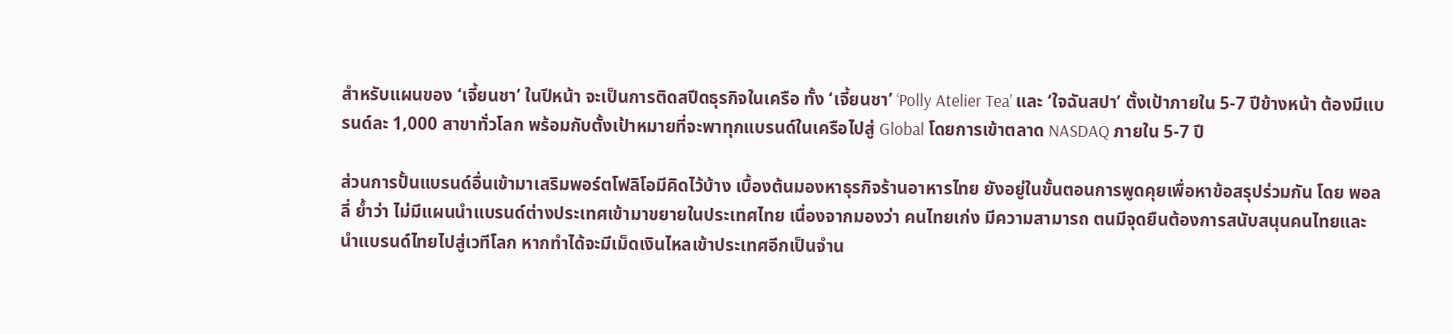สำหรับแผนของ ‘เจี้ยนชา’ ในปีหน้า จะเป็นการติดสปีดธุรกิจในเครือ ทั้ง ‘เจี้ยนชา’ ‘Polly Atelier Tea’ และ ‘ใจฉันสปา’ ตั้งเป้าภายใน 5-7 ปีข้างหน้า ต้องมีแบรนด์ละ 1,000 สาขาทั่วโลก พร้อมกับตั้งเป้าหมายที่จะพาทุกแบรนด์ในเครือไปสู่ Global โดยการเข้าตลาด NASDAQ ภายใน 5-7 ปี

ส่วนการปั้นแบรนด์อื่นเข้ามาเสริมพอร์ตโฟลิโอมีคิดไว้บ้าง เบื้องต้นมองหาธุรกิจร้านอาหารไทย ยังอยู่ในขั้นตอนการพูดคุยเพื่อหาข้อสรุปร่วมกัน โดย พอลลี่ ย้ำว่า ไม่มีแผนนำแบรนด์ต่างประเทศเข้ามาขยายในประเทศไทย เนื่องจากมองว่า คนไทยเก่ง มีความสามารถ ตนมีจุดยืนต้องการสนับสนุนคนไทยและนำแบรนด์ไทยไปสู่เวทีโลก หากทำได้จะมีเม็ดเงินไหลเข้าประเทศอีกเป็นจำน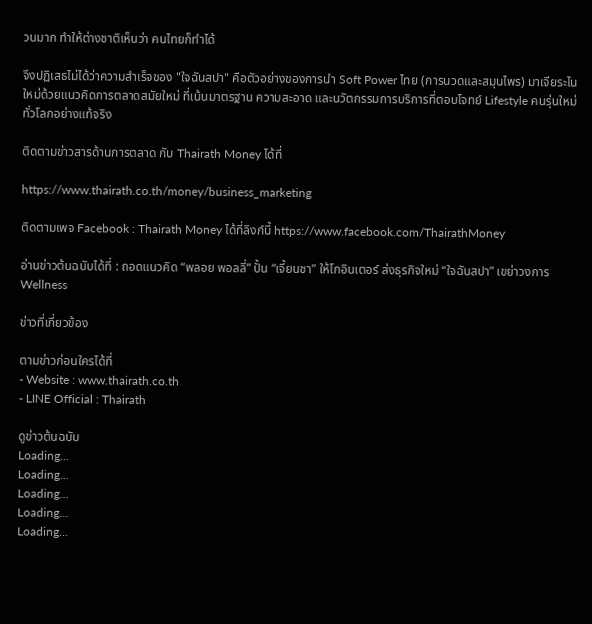วนมาก ทำให้ต่างชาติเห็นว่า คนไทยก็ทำได้

จึงปฏิเสธไม่ได้ว่าความสำเร็จของ "ใจฉันสปา" คือตัวอย่างของการนำ Soft Power ไทย (การนวดและสมุนไพร) มาเจียระไนใหม่ด้วยแนวคิดการตลาดสมัยใหม่ ที่เน้นมาตรฐาน ความสะอาด และนวัตกรรมการบริการที่ตอบโจทย์ Lifestyle คนรุ่นใหม่ทั่วโลกอย่างแท้จริง

ติดตามข่าวสารด้านการตลาด กับ Thairath Money ได้ที่

https://www.thairath.co.th/money/business_marketing

ติดตามเพจ Facebook : Thairath Money ได้ที่ลิงก์นี้ https://www.facebook.com/ThairathMoney

อ่านข่าวต้นฉบับได้ที่ : ถอดแนวคิด “พลอย พอลลี่” ปั้น “เจี้ยนชา” ให้โกอินเตอร์ ส่งธุรกิจใหม่ “ใจฉันสปา” เขย่าวงการ Wellness

ข่าวที่เกี่ยวข้อง

ตามข่าวก่อนใครได้ที่
- Website : www.thairath.co.th
- LINE Official : Thairath

ดูข่าวต้นฉบับ
Loading...
Loading...
Loading...
Loading...
Loading...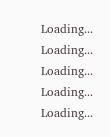Loading...
Loading...
Loading...
Loading...
Loading...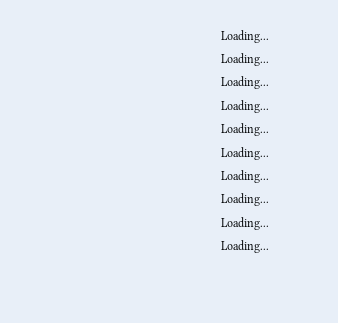Loading...
Loading...
Loading...
Loading...
Loading...
Loading...
Loading...
Loading...
Loading...
Loading...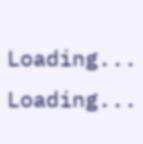Loading...
Loading...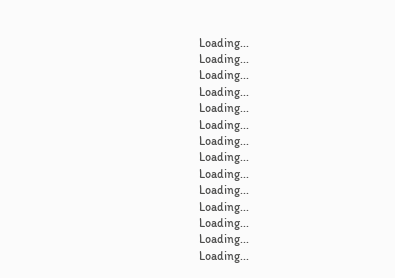Loading...
Loading...
Loading...
Loading...
Loading...
Loading...
Loading...
Loading...
Loading...
Loading...
Loading...
Loading...
Loading...
Loading...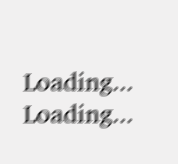Loading...
Loading...